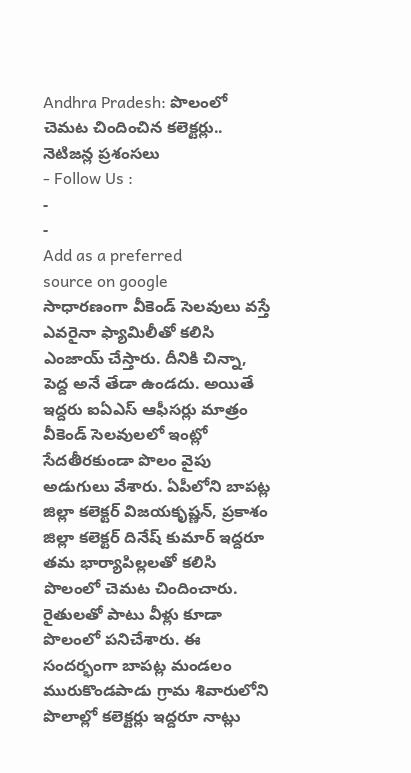Andhra Pradesh: పొలంలో చెమట చిందించిన కలెక్టర్లు.. నెటిజన్ల ప్రశంసలు
- Follow Us :
-
-
Add as a preferred
source on google
సాధారణంగా వీకెండ్ సెలవులు వస్తే ఎవరైనా ఫ్యామిలీతో కలిసి ఎంజాయ్ చేస్తారు. దీనికి చిన్నా, పెద్ద అనే తేడా ఉండదు. అయితే ఇద్దరు ఐఏఎస్ ఆఫీసర్లు మాత్రం వీకెండ్ సెలవులలో ఇంట్లో సేదతీరకుండా పొలం వైపు అడుగులు వేశారు. ఏపీలోని బాపట్ల జిల్లా కలెక్టర్ విజయకృష్ణన్, ప్రకాశం జిల్లా కలెక్టర్ దినేష్ కుమార్ ఇద్దరూ తమ భార్యాపిల్లలతో కలిసి పొలంలో చెమట చిందించారు. రైతులతో పాటు వీళ్లు కూడా పొలంలో పనిచేశారు. ఈ సందర్భంగా బాపట్ల మండలం మురుకొండపాడు గ్రామ శివారులోని పొలాల్లో కలెక్టర్లు ఇద్దరూ నాట్లు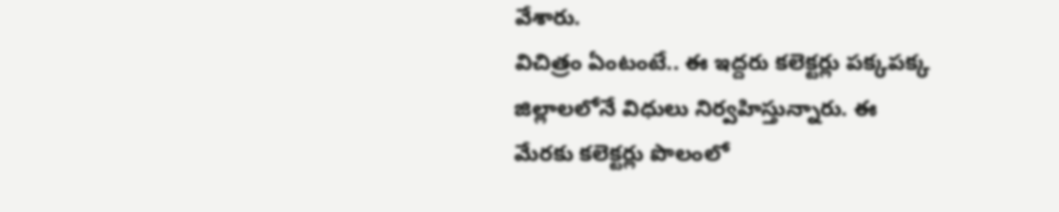వేశారు.
విచిత్రం ఏంటంటే.. ఈ ఇద్దరు కలెక్టర్లు పక్కపక్క జిల్లాలలోనే విధులు నిర్వహిస్తున్నారు. ఈ మేరకు కలెక్టర్లు పొలంలో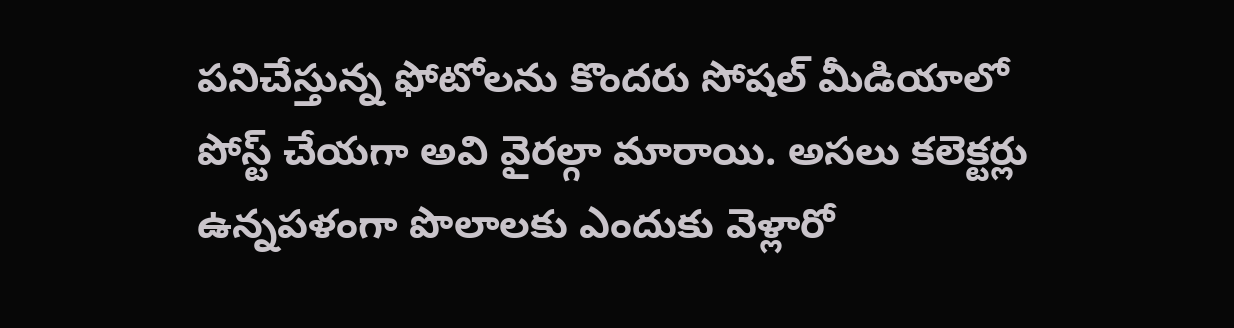పనిచేస్తున్న ఫోటోలను కొందరు సోషల్ మీడియాలో పోస్ట్ చేయగా అవి వైరల్గా మారాయి. అసలు కలెక్టర్లు ఉన్నపళంగా పొలాలకు ఎందుకు వెళ్లారో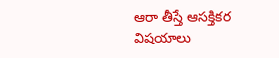ఆరా తీస్తే ఆసక్తికర విషయాలు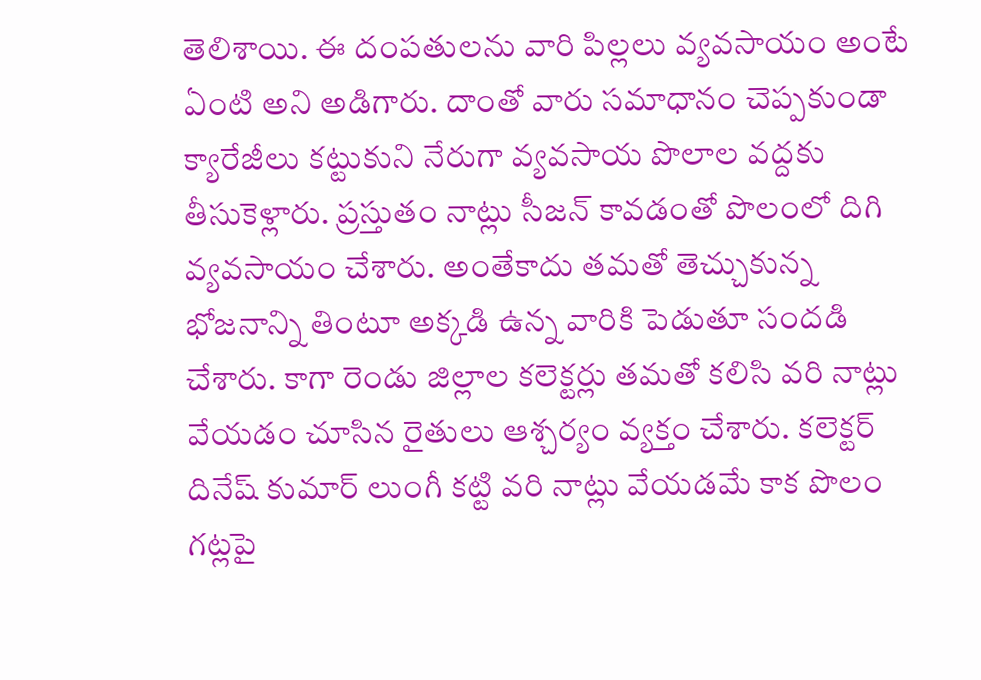తెలిశాయి. ఈ దంపతులను వారి పిల్లలు వ్యవసాయం అంటే ఏంటి అని అడిగారు. దాంతో వారు సమాధానం చెప్పకుండా క్యారేజీలు కట్టుకుని నేరుగా వ్యవసాయ పొలాల వద్దకు తీసుకెళ్లారు. ప్రస్తుతం నాట్లు సీజన్ కావడంతో పొలంలో దిగి వ్యవసాయం చేశారు. అంతేకాదు తమతో తెచ్చుకున్న భోజనాన్ని తింటూ అక్కడి ఉన్న వారికి పెడుతూ సందడి చేశారు. కాగా రెండు జిల్లాల కలెక్టర్లు తమతో కలిసి వరి నాట్లు వేయడం చూసిన రైతులు ఆశ్చర్యం వ్యక్తం చేశారు. కలెక్టర్ దినేష్ కుమార్ లుంగీ కట్టి వరి నాట్లు వేయడమే కాక పొలం గట్లపై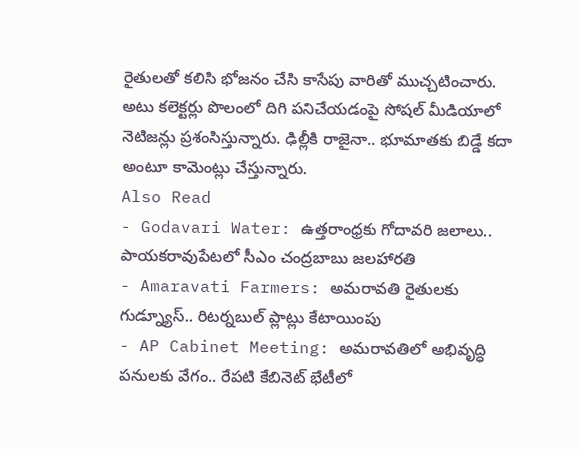రైతులతో కలిసి భోజనం చేసి కాసేపు వారితో ముచ్చటించారు. అటు కలెక్టర్లు పొలంలో దిగి పనిచేయడంపై సోషల్ మీడియాలో నెటిజన్లు ప్రశంసిస్తున్నారు. ఢిల్లీకి రాజైనా.. భూమాతకు బిడ్డే కదా అంటూ కామెంట్లు చేస్తున్నారు.
Also Read
- Godavari Water: ఉత్తరాంధ్రకు గోదావరి జలాలు.. పాయకరావుపేటలో సీఎం చంద్రబాబు జలహారతి
- Amaravati Farmers: అమరావతి రైతులకు గుడ్న్యూస్.. రిటర్నబుల్ ప్లాట్లు కేటాయింపు
- AP Cabinet Meeting: అమరావతిలో అభివృద్ధి పనులకు వేగం.. రేపటి కేబినెట్ భేటీలో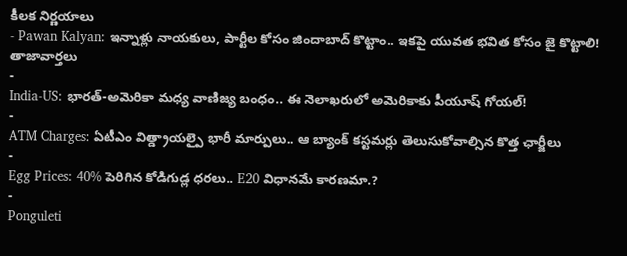కీలక నిర్ణయాలు
- Pawan Kalyan: ఇన్నాళ్లు నాయకులు, పార్టీల కోసం జిందాబాద్ కొట్టాం.. ఇకపై యువత భవిత కోసం జై కొట్టాలి!
తాజావార్తలు
-
India-US: భారత్-అమెరికా మధ్య వాణిజ్య బంధం.. ఈ నెలాఖరులో అమెరికాకు పీయూష్ గోయల్!
-
ATM Charges: ఏటీఎం విత్డ్రాయల్పై భారీ మార్పులు.. ఆ బ్యాంక్ కస్టమర్లు తెలుసుకోవాల్సిన కొత్త ఛార్జీలు
-
Egg Prices: 40% పెరిగిన కోడిగుడ్ల ధరలు.. E20 విధానమే కారణమా.?
-
Ponguleti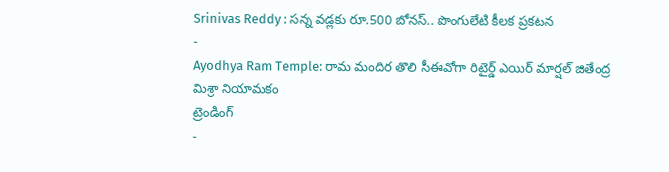Srinivas Reddy : సన్న వడ్లకు రూ.500 బోనస్.. పొంగులేటి కీలక ప్రకటన
-
Ayodhya Ram Temple: రామ మందిర తొలి సీఈవోగా రిటైర్డ్ ఎయిర్ మార్షల్ జితేంద్ర మిశ్రా నియామకం
ట్రెండింగ్
-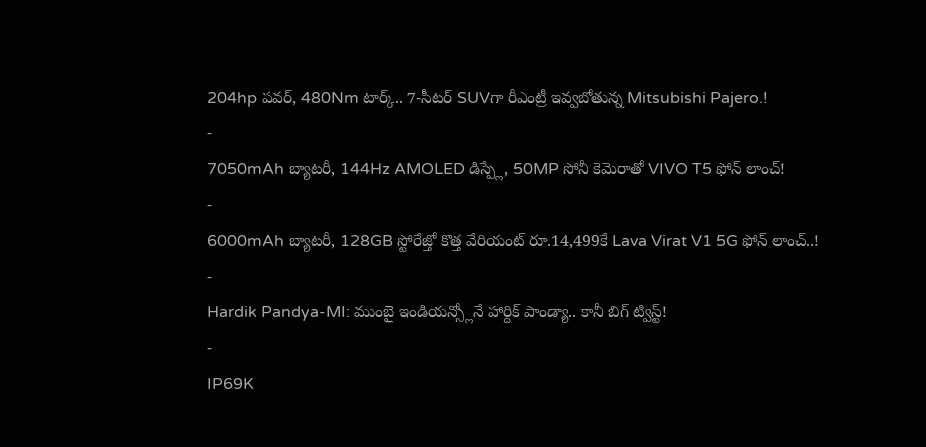204hp పవర్, 480Nm టార్క్.. 7-సీటర్ SUVగా రీఎంట్రీ ఇవ్వబోతున్న Mitsubishi Pajero.!
-
7050mAh బ్యాటరీ, 144Hz AMOLED డిస్ప్లే, 50MP సోనీ కెమెరాతో VIVO T5 ఫోన్ లాంచ్!
-
6000mAh బ్యాటరీ, 128GB స్టోరేజ్తో కొత్త వేరియంట్ రూ.14,499కే Lava Virat V1 5G ఫోన్ లాంచ్..!
-
Hardik Pandya-MI: ముంబై ఇండియన్స్లోనే హార్దిక్ పాండ్యా.. కానీ బిగ్ ట్విస్ట్!
-
IP69K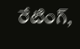రేటింగ్,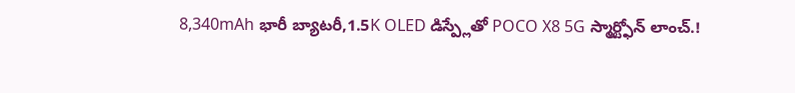8,340mAh భారీ బ్యాటరీ,1.5K OLED డిస్ప్లేతో POCO X8 5G స్మార్ట్ఫోన్ లాంచ్.!